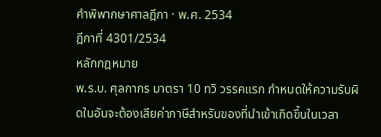คำพิพากษาศาลฎีกา · พ.ศ. 2534
ฎีกาที่ 4301/2534
หลักกฎหมาย
พ.ร.บ. ศุลกากร มาตรา 10 ทวิ วรรคแรก กำหนดให้ความรับผิดในอันจะต้องเสียค่าภาษีสำหรับของที่นำเข้าเกิดขึ้นในเวลา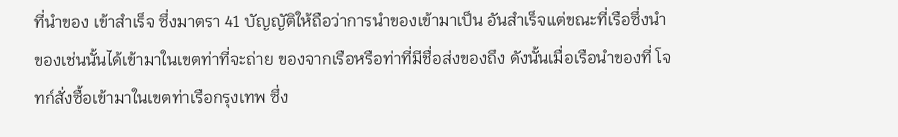ที่นำของ เข้าสำเร็จ ซึ่งมาตรา 41 บัญญัติให้ถือว่าการนำของเข้ามาเป็น อันสำเร็จแต่ขณะที่เรือซึ่งนำของเช่นนั้นได้เข้ามาในเขตท่าที่จะถ่าย ของจากเรือหรือท่าที่มีชื่อส่งของถึง ดังนั้นเมื่อเรือนำของที่ โจทก์สั่งซื้อเข้ามาในเขตท่าเรือกรุงเทพ ซึ่ง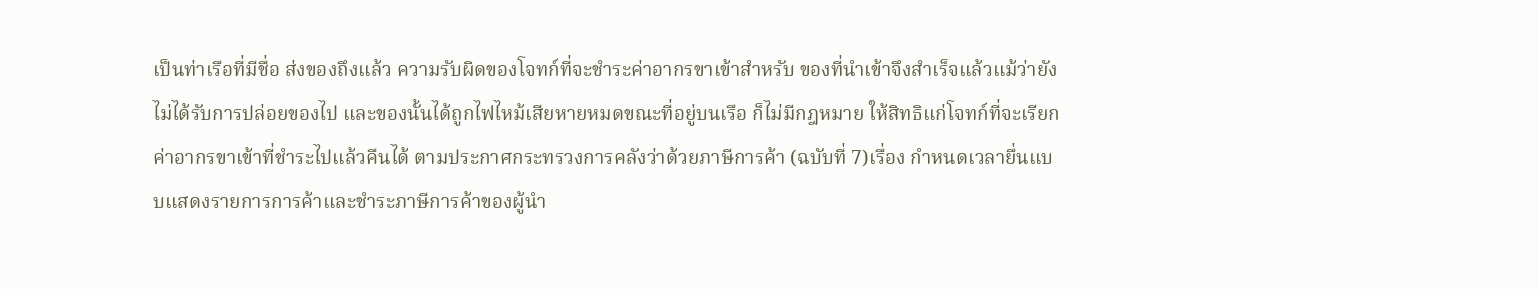เป็นท่าเรือที่มีชื่อ ส่งของถึงแล้ว ความรับผิดของโจทก์ที่จะชำระค่าอากรขาเข้าสำหรับ ของที่นำเข้าจึงสำเร็จแล้วแม้ว่ายังไม่ได้รับการปล่อยของไป และของนั้นได้ถูกไฟไหม้เสียหายหมดขณะที่อยู่บนเรือ ก็ไม่มีกฎหมาย ให้สิทธิแก่โจทก์ที่จะเรียกค่าอากรขาเข้าที่ชำระไปแล้วคืนได้ ตามประกาศกระทรวงการคลังว่าด้วยภาษีการค้า (ฉบับที่ 7)เรื่อง กำหนดเวลายื่นแบบแสดงรายการการค้าและชำระภาษีการค้าของผู้นำ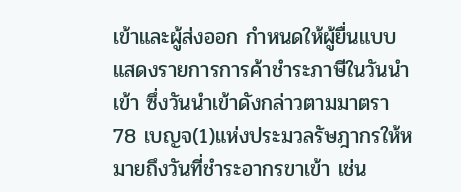เข้าและผู้ส่งออก กำหนดให้ผู้ยื่นแบบแสดงรายการการค้าชำระภาษีในวันนำเข้า ซึ่งวันนำเข้าดังกล่าวตามมาตรา 78 เบญจ(1)แห่งประมวลรัษฎากรให้หมายถึงวันที่ชำระอากรขาเข้า เช่น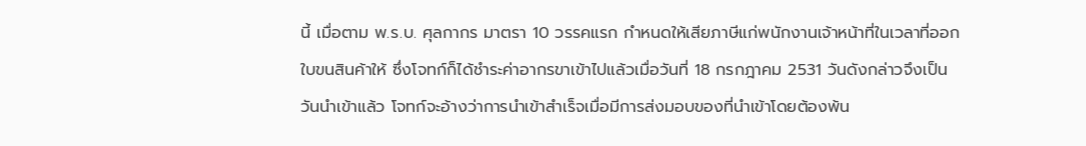นี้ เมื่อตาม พ.ร.บ. ศุลกากร มาตรา 10 วรรคแรก กำหนดให้เสียภาษีแก่พนักงานเจ้าหน้าที่ในเวลาที่ออกใบขนสินค้าให้ ซึ่งโจทก์ก็ได้ชำระค่าอากรขาเข้าไปแล้วเมื่อวันที่ 18 กรกฎาคม 2531 วันดังกล่าวจึงเป็นวันนำเข้าแล้ว โจทก์จะอ้างว่าการนำเข้าสำเร็จเมื่อมีการส่งมอบของที่นำเข้าโดยต้องพ้น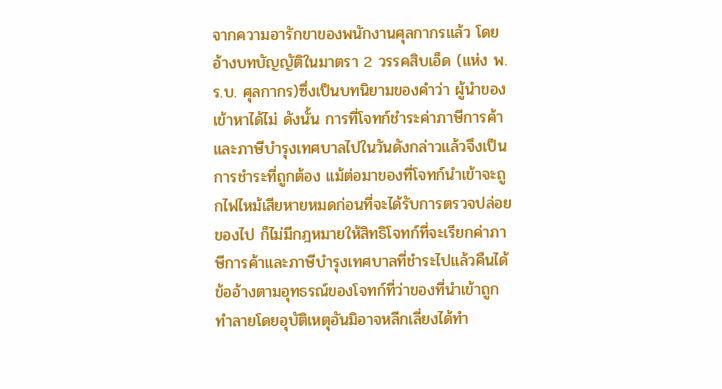จากความอารักขาของพนักงานศุลกากรแล้ว โดยอ้างบทบัญญัติในมาตรา 2 วรรคสิบเอ็ด (แห่ง พ.ร.บ. ศุลกากร)ซึ่งเป็นบทนิยามของคำว่า ผู้นำของเข้าหาได้ไม่ ดังนั้น การที่โจทก์ชำระค่าภาษีการค้าและภาษีบำรุงเทศบาลไปในวันดังกล่าวแล้วจึงเป็นการชำระที่ถูกต้อง แม้ต่อมาของที่โจทก์นำเข้าจะถูกไฟไหม้เสียหายหมดก่อนที่จะได้รับการตรวจปล่อยของไป ก็ไม่มีกฎหมายให้สิทธิโจทก์ที่จะเรียกค่าภาษีการค้าและภาษีบำรุงเทศบาลที่ชำระไปแล้วคืนได้ ข้ออ้างตามอุทธรณ์ของโจทก์ที่ว่าของที่นำเข้าถูกทำลายโดยอุบัติเหตุอันมิอาจหลีกเลี่ยงได้ทำ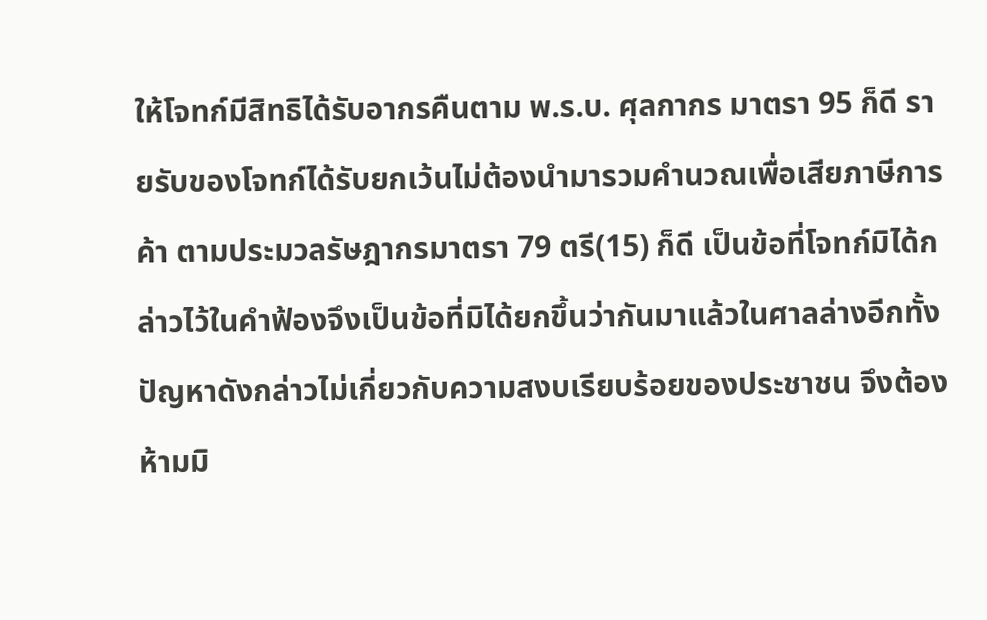ให้โจทก์มีสิทธิได้รับอากรคืนตาม พ.ร.บ. ศุลกากร มาตรา 95 ก็ดี รายรับของโจทก์ได้รับยกเว้นไม่ต้องนำมารวมคำนวณเพื่อเสียภาษีการค้า ตามประมวลรัษฎากรมาตรา 79 ตรี(15) ก็ดี เป็นข้อที่โจทก์มิได้กล่าวไว้ในคำฟ้องจึงเป็นข้อที่มิได้ยกขึ้นว่ากันมาแล้วในศาลล่างอีกทั้งปัญหาดังกล่าวไม่เกี่ยวกับความสงบเรียบร้อยของประชาชน จึงต้องห้ามมิ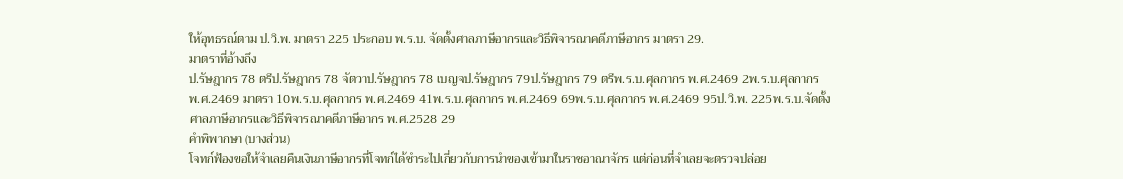ให้อุทธรณ์ตาม ป.วิ.พ. มาตรา 225 ประกอบ พ.ร.บ. จัดตั้งศาลภาษีอากรและวิธีพิจารณาคดีภาษีอากร มาตรา 29.
มาตราที่อ้างถึง
ป.รัษฎากร 78 ตรีป.รัษฎากร 78 จัตวาป.รัษฎากร 78 เบญจป.รัษฎากร 79ป.รัษฎากร 79 ตรีพ.ร.บ.ศุลกากร พ.ศ.2469 2พ.ร.บ.ศุลกากร พ.ศ.2469 มาตรา 10พ.ร.บ.ศุลกากร พ.ศ.2469 41พ.ร.บ.ศุลกากร พ.ศ.2469 69พ.ร.บ.ศุลกากร พ.ศ.2469 95ป.วิ.พ. 225พ.ร.บ.จัดตั้งศาลภาษีอากรและวิธีพิจารณาคดีภาษีอากร พ.ศ.2528 29
คำพิพากษา (บางส่วน)
โจทก์ฟ้องขอให้จำเลยคืนเงินภาษีอากรที่โจทก์ได้ชำระไปเกี่ยวกับการนำของเข้ามาในราชอาณาจักร แต่ก่อนที่จำเลยจะตรวจปล่อย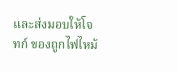และส่งมอบให้โจทก์ ของถูกไฟไหม้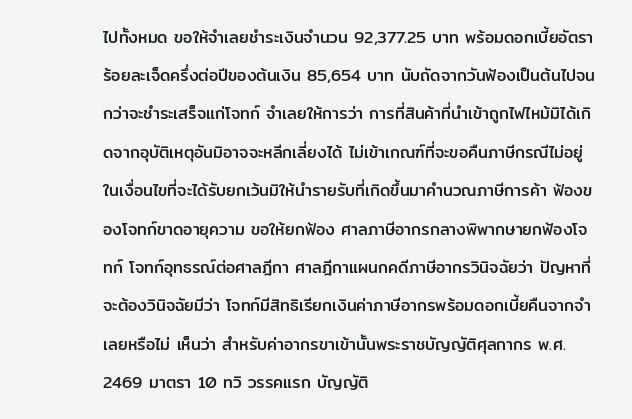ไปทั้งหมด ขอให้จำเลยชำระเงินจำนวน 92,377.25 บาท พร้อมดอกเบี้ยอัตราร้อยละเจ็ดครึ่งต่อปีของต้นเงิน 85,654 บาท นับถัดจากวันฟ้องเป็นต้นไปจนกว่าจะชำระเสร็จแก่โจทก์ จำเลยให้การว่า การที่สินค้าที่นำเข้าถูกไฟไหม้มิได้เกิดจากอุบัติเหตุอันมิอาจจะหลีกเลี่ยงได้ ไม่เข้าเกณฑ์ที่จะขอคืนภาษีกรณีไม่อยู่ในเงื่อนไขที่จะได้รับยกเว้นมิให้นำรายรับที่เกิดขึ้นมาคำนวณภาษีการค้า ฟ้องของโจทก์ขาดอายุความ ขอให้ยกฟ้อง ศาลภาษีอากรกลางพิพากษายกฟ้องโจทก์ โจทก์อุทธรณ์ต่อศาลฎีกา ศาลฎีกาแผนกคดีภาษีอากรวินิจฉัยว่า ปัญหาที่จะต้องวินิจฉัยมีว่า โจทก์มีสิทธิเรียกเงินค่าภาษีอากรพร้อมดอกเบี้ยคืนจากจำเลยหรือไม่ เห็นว่า สำหรับค่าอากรขาเข้านั้นพระราชบัญญัติศุลกากร พ.ศ. 2469 มาตรา 10 ทวิ วรรคแรก บัญญัติ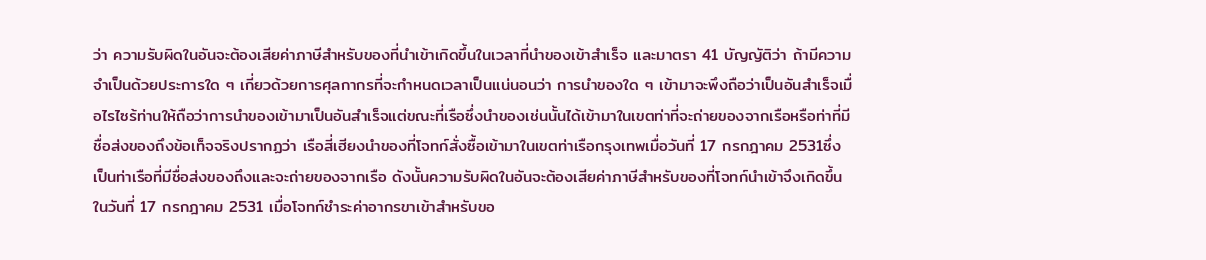ว่า ความรับผิดในอันจะต้องเสียค่าภาษีสำหรับของที่นำเข้าเกิดขึ้นในเวลาที่นำของเข้าสำเร็จ และมาตรา 41 บัญญัติว่า ถ้ามีความจำเป็นด้วยประการใด ๆ เกี่ยวด้วยการศุลกากรที่จะกำหนดเวลาเป็นแน่นอนว่า การนำของใด ๆ เข้ามาจะพึงถือว่าเป็นอันสำเร็จเมื่อไรไซร้ท่านให้ถือว่าการนำของเข้ามาเป็นอันสำเร็จแต่ขณะที่เรือซึ่งนำของเช่นนั้นได้เข้ามาในเขตท่าที่จะถ่ายของจากเรือหรือท่าที่มีชื่อส่งของถึงข้อเท็จจริงปรากฏว่า เรือสี่เฮียงนำของที่โจทก์สั่งซื้อเข้ามาในเขตท่าเรือกรุงเทพเมื่อวันที่ 17 กรกฎาคม 2531ซึ่งเป็นท่าเรือที่มีชื่อส่งของถึงและจะถ่ายของจากเรือ ดังนั้นความรับผิดในอันจะต้องเสียค่าภาษีสำหรับของที่โจทก์นำเข้าจึงเกิดขึ้นในวันที่ 17 กรกฎาคม 2531 เมื่อโจทก์ชำระค่าอากรขาเข้าสำหรับขอ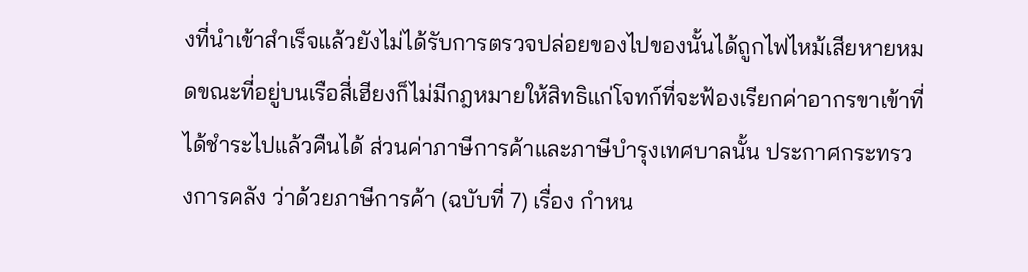งที่นำเข้าสำเร็จแล้วยังไม่ได้รับการตรวจปล่อยของไปของนั้นได้ถูกไฟไหม้เสียหายหมดขณะที่อยู่บนเรือสี่เฮียงก็ไม่มีกฎหมายให้สิทธิแก่โจทก์ที่จะฟ้องเรียกค่าอากรขาเข้าที่ได้ชำระไปแล้วคืนได้ ส่วนค่าภาษีการค้าและภาษีบำรุงเทศบาลนั้น ประกาศกระทรวงการคลัง ว่าด้วยภาษีการค้า (ฉบับที่ 7) เรื่อง กำหน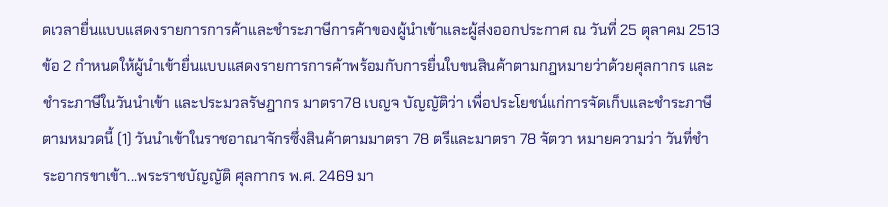ดเวลายื่นแบบแสดงรายการการค้าและชำระภาษีการค้าของผู้นำเข้าและผู้ส่งออกประกาศ ณ วันที่ 25 ตุลาคม 2513 ข้อ 2 กำหนดให้ผู้นำเข้ายื่นแบบแสดงรายการการค้าพร้อมกับการยื่นใบขนสินค้าตามกฎหมายว่าด้วยศุลกากร และชำระภาษีในวันนำเข้า และประมวลรัษฎากร มาตรา78 เบญจ บัญญัติว่า เพื่อประโยชน์แก่การจัดเก็บและชำระภาษีตามหมวดนี้ (1) วันนำเข้าในราชอาณาจักรซึ่งสินค้าตามมาตรา 78 ตรีและมาตรา 78 จัตวา หมายความว่า วันที่ชำระอากรขาเข้า...พระราชบัญญัติ ศุลกากร พ.ศ. 2469 มา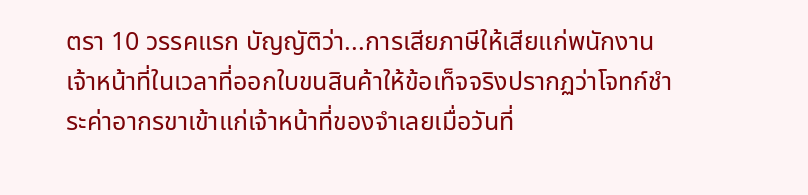ตรา 10 วรรคแรก บัญญัติว่า...การเสียภาษีให้เสียแก่พนักงานเจ้าหน้าที่ในเวลาที่ออกใบขนสินค้าให้ข้อเท็จจริงปรากฏว่าโจทก์ชำระค่าอากรขาเข้าแก่เจ้าหน้าที่ของจำเลยเมื่อวันที่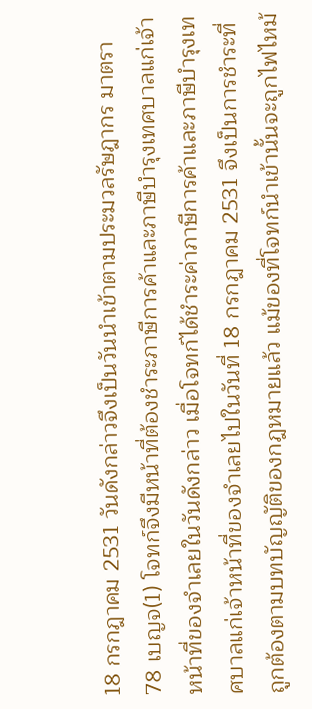18 กรกฎาคม 2531 วันดังกล่าวจึงเป็นวันนำเข้าตามประมวลรัษฎากร มาตรา 78 เบญจ(1) โจทก์จึงมีหน้าที่ต้องชำระภาษีการค้าและภาษีบำรุงเทศบาลแก่เจ้าหน้าที่ของจำเลยในวันดังกล่าว เมื่อโจทก์ได้ชำระค่าภาษีการค้าและภาษีบำรุงเทศบาลแก่เจ้าหน้าที่ของจำเลยไปในวันที่ 18 กรกฎาคม 2531 จึงเป็นการชำระที่ถูกต้องตามบทบัญญัติของกฎหมายแล้ว แม้ของที่โจทก์นำเข้านั้นจะถูกไฟไหม้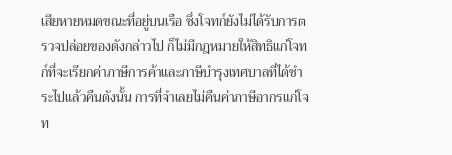เสียหายหมดขณะที่อยู่บนเรือ ซึ่งโจทก์ยังไม่ได้รับการตรวจปล่อยของดังกล่าวไป ก็ไม่มีกฎหมายให้สิทธิแก่โจทก์ที่จะเรียกค่าภาษีการค้าและภาษีบำรุงเทศบาลที่ได้ชำระไปแล้วคืนดังนั้น การที่จำเลยไม่คืนค่าภาษีอากรแก่โจท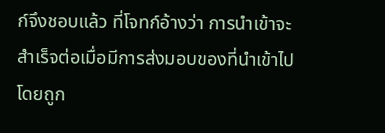ก์จึงชอบแล้ว ที่โจทก์อ้างว่า การนำเข้าจะสำเร็จต่อเมื่อมีการส่งมอบของที่นำเข้าไปโดยถูก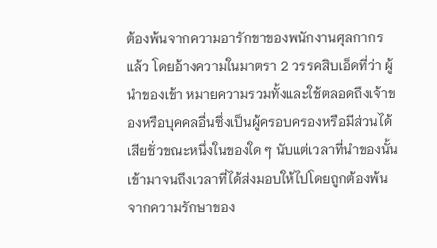ต้องพ้นจากความอารักขาของพนักงานศุลกากรแล้ว โดยอ้างความในมาตรา 2 วรรคสิบเอ็ดที่ว่า ผู้นำของเข้า หมายความรวมทั้งและใช้ตลอดถึงเจ้าของหรือบุคคลอื่นซึ่งเป็นผู้ครอบครองหรือมีส่วนได้เสียชั่วขณะหนึ่งในของใด ๆ นับแต่เวลาที่นำของนั้นเข้ามาจนถึงเวลาที่ได้ส่งมอบให้ไปโดยถูกต้องพ้นจากความรักษาของ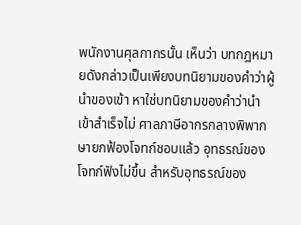พนักงานศุลกากรนั้น เห็นว่า บทกฎหมายดังกล่าวเป็นเพียงบทนิยามของคำว่าผู้นำของเข้า หาใช่บทนิยามของคำว่านำเข้าสำเร็จไม่ ศาลภาษีอากรกลางพิพากษายกฟ้องโจทก์ชอบแล้ว อุทธรณ์ของโจทก์ฟังไม่ขึ้น สำหรับอุทธรณ์ของ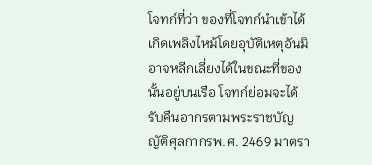โจทก์ที่ว่า ของที่โจทก์นำเข้าได้เกิดเพลิงไหม้โดยอุบัติเหตุอันมิอาจหลีกเลี่ยงได้ในขณะที่ของนั้นอยู่บนเรือ โจทก์ย่อมจะได้รับคืนอากรตามพระราชบัญญัติศุลกากรพ.ศ. 2469 มาตรา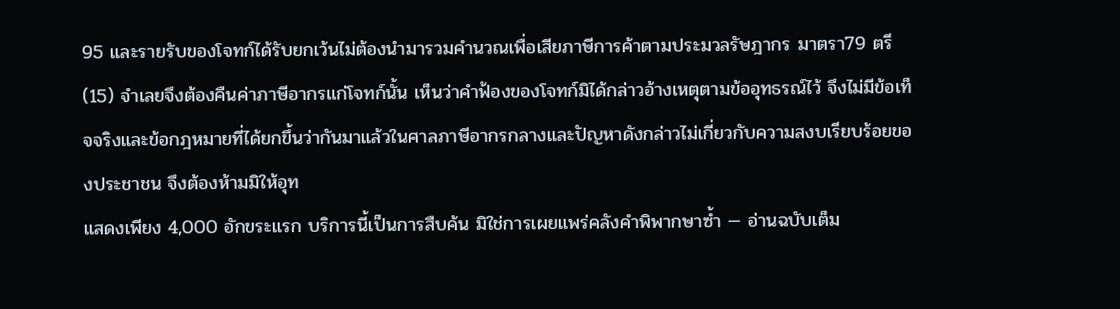95 และรายรับของโจทก์ได้รับยกเว้นไม่ต้องนำมารวมคำนวณเพื่อเสียภาษีการค้าตามประมวลรัษฎากร มาตรา79 ตรี(15) จำเลยจึงต้องคืนค่าภาษีอากรแก่โจทก์นั้น เห็นว่าคำฟ้องของโจทก์มิได้กล่าวอ้างเหตุตามข้ออุทธรณ์ไว้ จึงไม่มีข้อเท็จจริงและข้อกฎหมายที่ได้ยกขึ้นว่ากันมาแล้วในศาลภาษีอากรกลางและปัญหาดังกล่าวไม่เกี่ยวกับความสงบเรียบร้อยของประชาชน จึงต้องห้ามมิให้อุท
แสดงเพียง 4,000 อักขระแรก บริการนี้เป็นการสืบค้น มิใช่การเผยแพร่คลังคำพิพากษาซ้ำ — อ่านฉบับเต็ม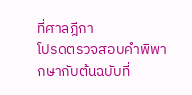ที่ศาลฎีกา
โปรดตรวจสอบคำพิพากษากับต้นฉบับที่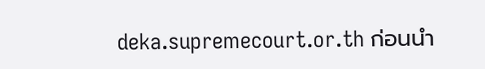deka.supremecourt.or.th ก่อนนำ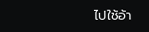ไปใช้อ้า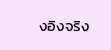งอิงจริง